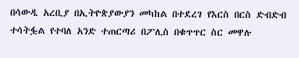በሳውዲ አረቢያ በኢትዮጵያውያን መካከል በተደረገ የእርስ በርስ ድብድብ ተሳትፏል የተባለ አንድ ተጠርጣሪ በፖሊስ በቁጥጥር ስር መዋሉ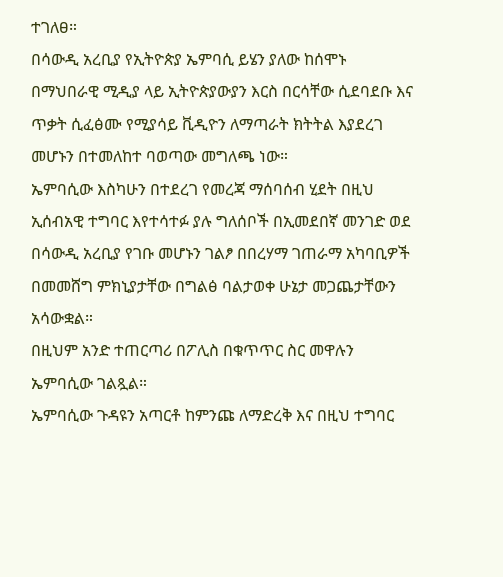ተገለፀ።
በሳውዲ አረቢያ የኢትዮጵያ ኤምባሲ ይሄን ያለው ከሰሞኑ በማህበራዊ ሚዲያ ላይ ኢትዮጵያውያን እርስ በርሳቸው ሲደባደቡ እና ጥቃት ሲፈፅሙ የሚያሳይ ቪዲዮን ለማጣራት ክትትል እያደረገ መሆኑን በተመለከተ ባወጣው መግለጫ ነው።
ኤምባሲው እስካሁን በተደረገ የመረጃ ማሰባሰብ ሂደት በዚህ ኢሰብአዊ ተግባር እየተሳተፉ ያሉ ግለሰቦች በኢመደበኛ መንገድ ወደ በሳውዲ አረቢያ የገቡ መሆኑን ገልፆ በበረሃማ ገጠራማ አካባቢዎች በመመሸግ ምክኒያታቸው በግልፅ ባልታወቀ ሁኔታ መጋጨታቸውን አሳውቋል።
በዚህም አንድ ተጠርጣሪ በፖሊስ በቁጥጥር ስር መዋሉን ኤምባሲው ገልጿል።
ኤምባሲው ጉዳዩን አጣርቶ ከምንጩ ለማድረቅ እና በዚህ ተግባር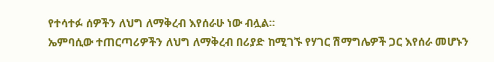የተሳተፉ ሰዎችን ለህግ ለማቅረብ እየሰራሁ ነው ብሏል።
ኤምባሲው ተጠርጣሪዎችን ለህግ ለማቅረብ በሪያድ ከሚገኙ የሃገር ሽማግሌዎች ጋር እየሰራ መሆኑን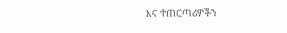እና ተጠርጣሪዎችን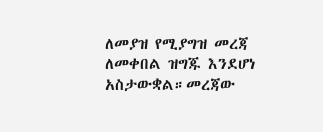ለመያዝ የሚያግዝ መረጃ ለመቀበል ዝግጁ እንደሆነ አስታውቋል።መረጃው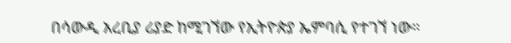በሳውዲ አረቢያ ሪያድ ከሚገኘው የኢትዮጵያ ኤምባሲ የተገኘ ነው።